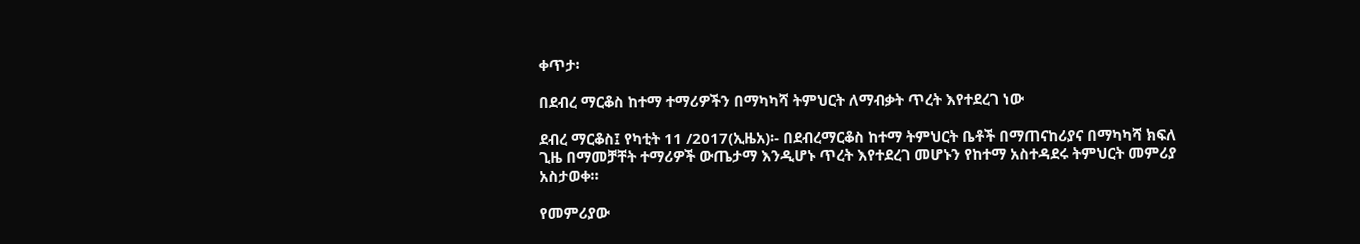ቀጥታ፡

በደብረ ማርቆስ ከተማ ተማሪዎችን በማካካሻ ትምህርት ለማብቃት ጥረት እየተደረገ ነው

ደብረ ማርቆስ፤ የካቲት 11 /2017(ኢዜአ)፡- በደብረማርቆስ ከተማ ትምህርት ቤቶች በማጠናከሪያና በማካካሻ ክፍለ ጊዜ በማመቻቸት ተማሪዎች ውጤታማ እንዲሆኑ ጥረት እየተደረገ መሆኑን የከተማ አስተዳደሩ ትምህርት መምሪያ አስታወቀ።

የመምሪያው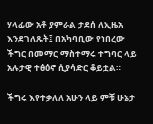ሃላፊው አቶ ያምራል ታደሰ ለኢዜአ እንደገለጹት፤ በአካባቢው የነበረው ችግር በመማር ማስተማሩ ተግባር ላይ አሉታዊ ተፅዕኖ ሲያሳድር ቆይቷል።

ችግሩ እየተቃለለ አሁን ላይ ምቹ ሁኔታ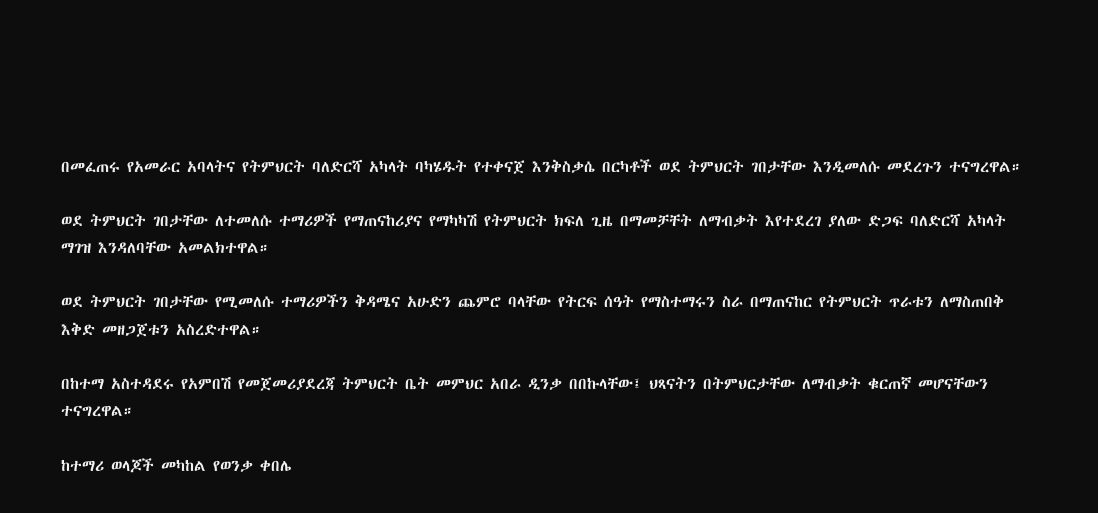በመፈጠሩ የአመራር አባላትና የትምህርት ባለድርሻ አካላት ባካሄዱት የተቀናጀ እንቅስቃሴ በርካቶች ወደ ትምህርት ገበታቸው እንዲመለሱ መደረጉን ተናግረዋል።

ወደ ትምህርት ገበታቸው ለተመለሱ ተማሪዎች የማጠናከሪያና የማካካሽ የትምህርት ክፍለ ጊዜ በማመቻቸት ለማብቃት እየተደረገ ያለው ድጋፍ ባለድርሻ አካላት ማገዝ እንዳለባቸው አመልክተዋል።

ወደ ትምህርት ገበታቸው የሚመለሱ ተማሪዎችን ቅዳሜና አሁድን ጨምሮ ባላቸው የትርፍ ሰዓት የማስተማሩን ስራ በማጠናከር የትምህርት ጥራቱን ለማስጠበቅ እቅድ መዘጋጀቱን አስረድተዋል።

በከተማ አስተዳደሩ የአምበሽ የመጀመሪያደረጃ ትምህርት ቤት መምህር አበራ ዲንቃ በበኩላቸው፤ ህጻናትን በትምህርታቸው ለማብቃት ቁርጠኛ መሆናቸውን ተናግረዋል።

ከተማሪ ወላጆች መካከል የወንቃ ቀበሌ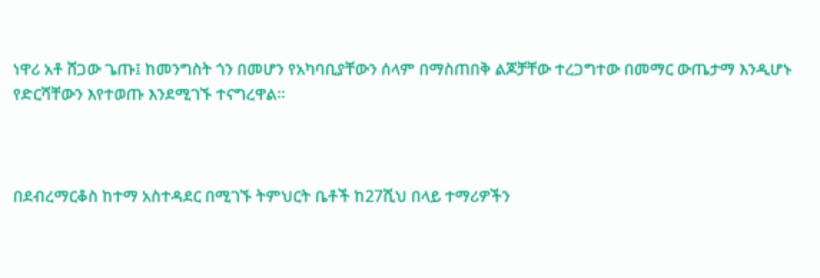ነዋሪ አቶ ሸጋው ጌጡ፤ ከመንግስት ጎን በመሆን የአካባቢያቸውን ሰላም በማስጠበቅ ልጆቻቸው ተረጋግተው በመማር ውጤታማ እንዲሆኑ የድርሻቸውን እየተወጡ እንደሚገኙ ተናግረዋል።



በደብረማርቆስ ከተማ አስተዳደር በሚገኙ ትምህርት ቤቶች ከ27ሺህ በላይ ተማሪዎችን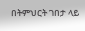በትምህርት ገበታ ላይ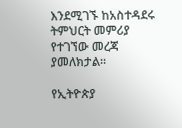እንደሚገኙ ከአስተዳደሩ ትምህርት መምሪያ የተገኘው መረጃ ያመለክታል።

የኢትዮጵያ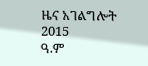ዜና አገልግሎት
2015
ዓ.ም